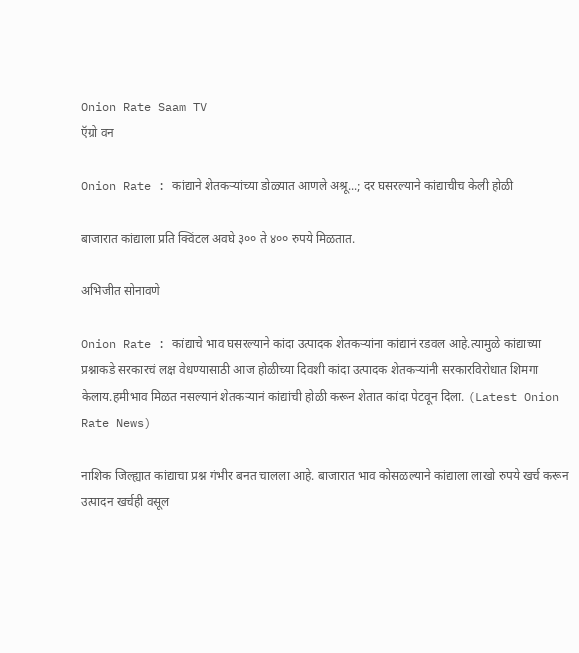Onion Rate Saam TV
ऍग्रो वन

Onion Rate : कांद्याने शेतकऱ्यांच्या डोळ्यात आणले अश्रू...; दर घसरल्याने कांद्याचीच केली होळी

बाजारात कांद्याला प्रति क्विंटल अवघे ३०० ते ४०० रुपये मिळतात.

अभिजीत सोनावणे

Onion Rate : कांद्याचे भाव घसरल्याने कांदा उत्पादक शेतकऱ्यांना कांद्यानं रडवल आहे.त्यामुळे कांद्याच्या प्रश्नाकडे सरकारचं लक्ष वेधण्यासाठी आज होळीच्या दिवशी कांदा उत्पादक शेतकऱ्यांनी सरकारविरोधात शिमगा केलाय.हमीभाव मिळत नसल्यानं शेतकऱ्यानं कांद्यांची होळी करून शेतात कांदा पेटवून दिला. (Latest Onion Rate News)

नाशिक जिल्ह्यात कांद्याचा प्रश्न गंभीर बनत चालला आहे. बाजारात भाव कोसळल्याने कांद्याला लाखो रुपये खर्च करून उत्पादन खर्चही वसूल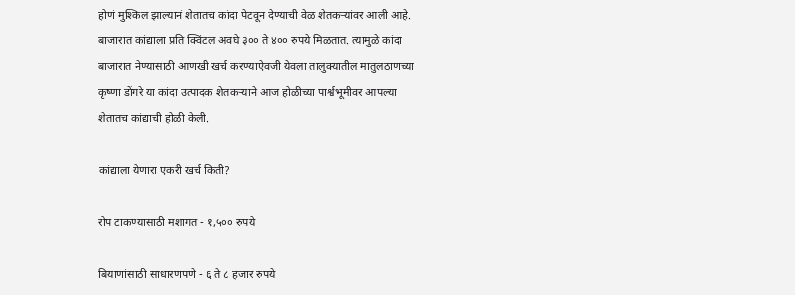होणं मुश्किल झाल्यानं शेतातच कांदा पेटवून देण्याची वेळ शेतकऱ्यांवर आली आहे. बाजारात कांद्याला प्रति क्विंटल अवघे ३०० ते ४०० रुपये मिळतात. त्यामुळे कांदा बाजारात नेण्यासाठी आणखी खर्च करण्याऐवजी येवला तालुक्यातील मातुलठाणच्या कृष्णा डोंगरे या कांदा उत्पादक शेतकऱ्याने आज होळीच्या पार्श्वभूमीवर आपल्या शेतातच कांद्याची होळी केली.

कांद्याला येणारा एकरी खर्च किती?

रोप टाकण्यासाठी मशागत - १,५०० रुपये

बियाणांसाठी साधारणपणे - ६ ते ८ हजार रुपये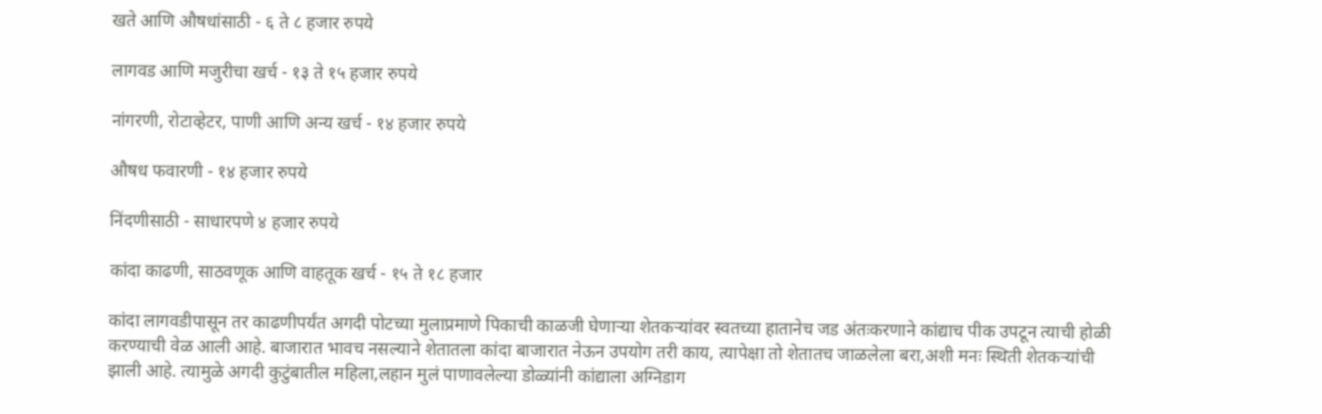खते आणि औषधांसाठी - ६ ते ८ हजार रुपये

लागवड आणि मजुरीचा खर्च - १३ ते १५ हजार रुपये

नांगरणी, रोटाव्हेटर, पाणी आणि अन्य खर्च - १४ हजार रुपये

औषध फवारणी - १४ हजार रुपये

निंदणीसाठी - साधारपणे ४ हजार रुपये

कांदा काढणी, साठवणूक आणि वाहतूक खर्च - १५ ते १८ हजार

कांदा लागवडीपासून तर काढणीपर्यंत अगदी पोटच्या मुलाप्रमाणे पिकाची काळजी घेणाऱ्या शेतकऱ्यांवर स्वतच्या हातानेच जड अंतःकरणाने कांद्याच पीक उपटून त्याची होळी करण्याची वेळ आली आहे. बाजारात भावच नसल्याने शेतातला कांदा बाजारात नेऊन उपयोग तरी काय, त्यापेक्षा तो शेतातच जाळलेला बरा,अशी मनः स्थिती शेतकऱ्यांची झाली आहे. त्यामुळे अगदी कुटुंबातील महिला,लहान मुलं पाणावलेल्या डोळ्यांनी कांद्याला अग्निडाग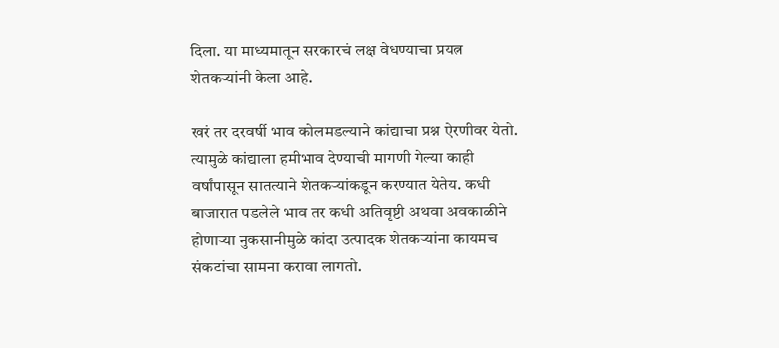दिला. या माध्यमातून सरकारचं लक्ष वेधण्याचा प्रयत्न शेतकऱ्यांनी केला आहे.

खरं तर दरवर्षी भाव कोलमडल्याने कांद्याचा प्रश्न ऐरणीवर येतो. त्यामुळे कांद्याला हमीभाव देण्याची मागणी गेल्या काही वर्षांपासून सातत्याने शेतकऱ्यांकडून करण्यात येतेय. कधी बाजारात पडलेले भाव तर कधी अतिवृष्टी अथवा अवकाळीने होणाऱ्या नुकसानीमुळे कांदा उत्पादक शेतकऱ्यांना कायमच संकटांचा सामना करावा लागतो.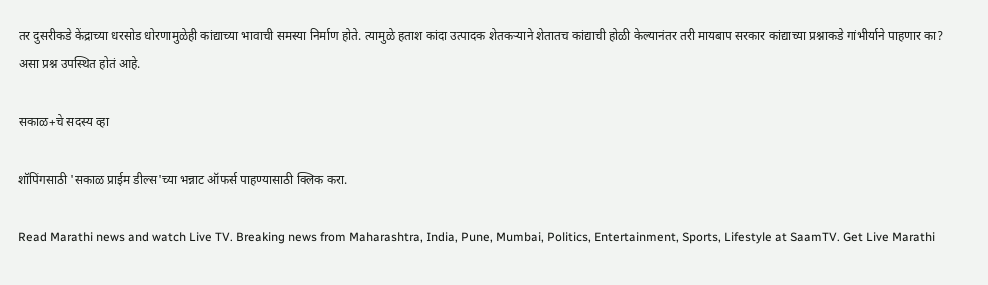तर दुसरीकडे केंद्राच्या धरसोड धोरणामुळेही कांद्याच्या भावाची समस्या निर्माण होते. त्यामुळे हताश कांदा उत्पादक शेतकऱ्याने शेतातच कांद्याची होळी केल्यानंतर तरी मायबाप सरकार कांद्याच्या प्रश्नाकडे गांभीर्याने पाहणार का? असा प्रश्न उपस्थित होतं आहे.

सकाळ+चे सदस्य व्हा

शॉपिंगसाठी 'सकाळ प्राईम डील्स'च्या भन्नाट ऑफर्स पाहण्यासाठी क्लिक करा.

Read Marathi news and watch Live TV. Breaking news from Maharashtra, India, Pune, Mumbai, Politics, Entertainment, Sports, Lifestyle at SaamTV. Get Live Marathi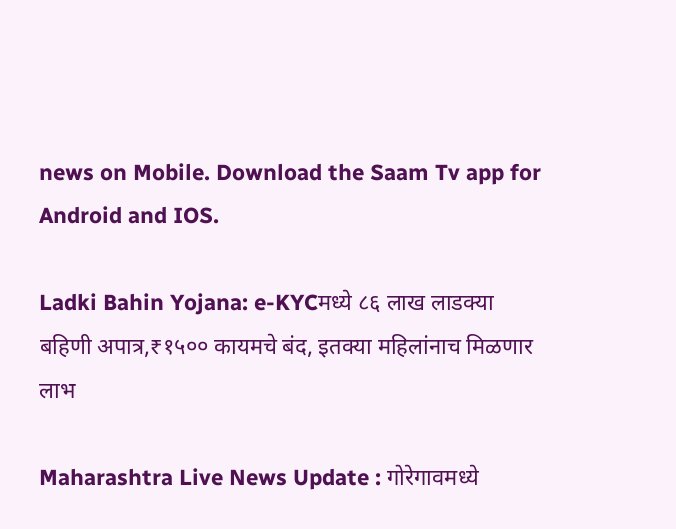news on Mobile. Download the Saam Tv app for Android and IOS.

Ladki Bahin Yojana: e-KYCमध्ये ८६ लाख लाडक्या बहिणी अपात्र,₹१५०० कायमचे बंद, इतक्या महिलांनाच मिळणार लाभ

Maharashtra Live News Update : गोरेगावमध्ये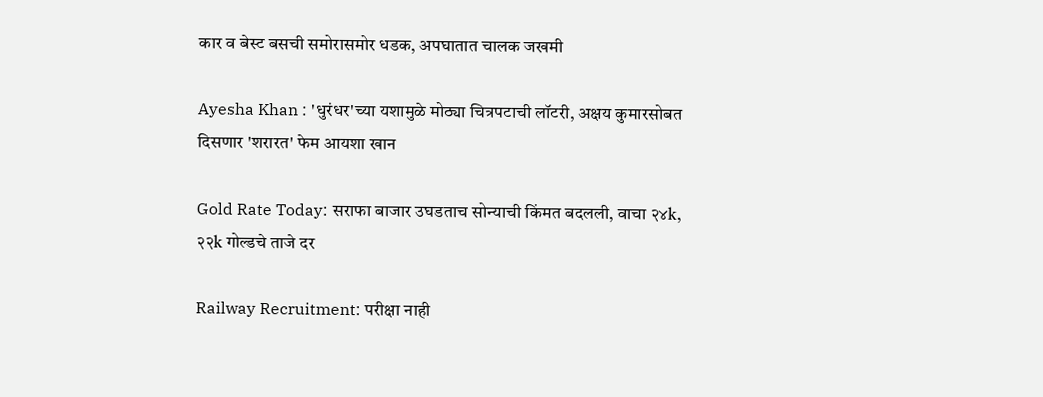कार व बेस्ट बसची समोरासमोर धडक, अपघातात चालक जखमी

Ayesha Khan : 'धुरंधर'च्या यशामुळे मोठ्या चित्रपटाची लॉटरी, अक्षय कुमारसोबत दिसणार 'शरारत' फेम आयशा खान

Gold Rate Today: सराफा बाजार उघडताच सोन्याची किंमत बदलली, वाचा २४k, २२k गोल्डचे ताजे दर

Railway Recruitment: परीक्षा नाही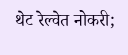थेट रेल्वेत नोकरी;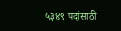५३४९ पदांसाठी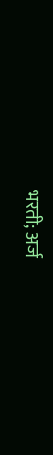भरती; अर्ज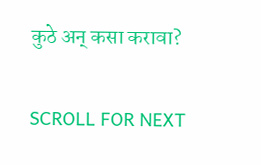कुठे अन् कसा करावा?

SCROLL FOR NEXT